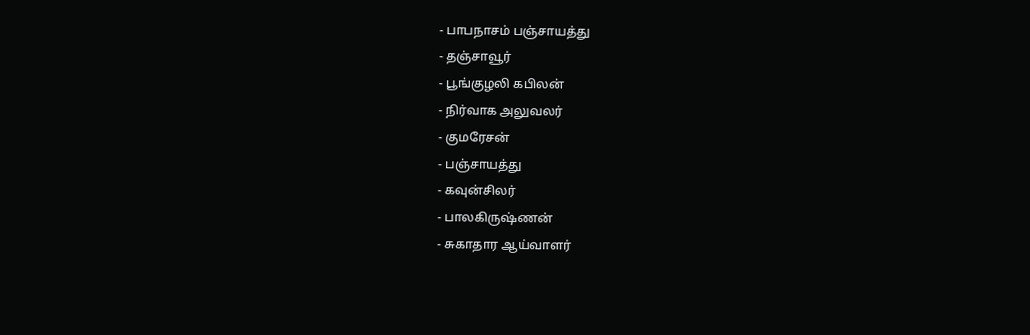- பாபநாசம் பஞ்சாயத்து
- தஞ்சாவூர்
- பூங்குழலி கபிலன்
- நிர்வாக அலுவலர்
- குமரேசன்
- பஞ்சாயத்து
- கவுன்சிலர்
- பாலகிருஷ்ணன்
- சுகாதார ஆய்வாளர்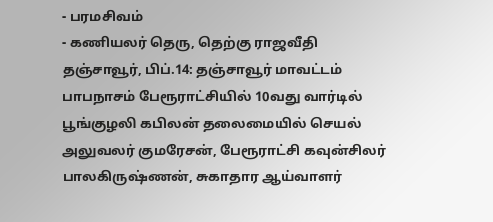- பரமசிவம்
- கணியலர் தெரு, தெற்கு ராஜவீதி
தஞ்சாவூர், பிப்.14: தஞ்சாவூர் மாவட்டம் பாபநாசம் பேரூராட்சியில் 10வது வார்டில் பூங்குழலி கபிலன் தலைமையில் செயல் அலுவலர் குமரேசன், பேரூராட்சி கவுன்சிலர் பாலகிருஷ்ணன், சுகாதார ஆய்வாளர்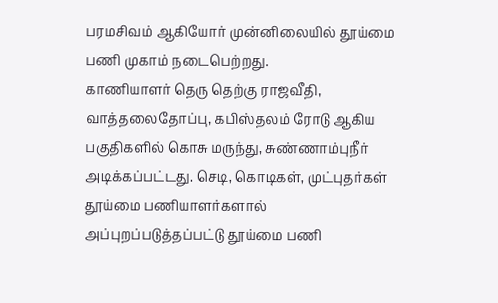பரமசிவம் ஆகியோர் முன்னிலையில் தூய்மை பணி முகாம் நடைபெற்றது.
காணியாளர் தெரு தெற்கு ராஜவீதி, வாத்தலைதோப்பு, கபிஸ்தலம் ரோடு ஆகிய பகுதிகளில் கொசு மருந்து, சுண்ணாம்புநீர் அடிக்கப்பட்டது. செடி, கொடிகள், முட்புதர்கள் தூய்மை பணியாளர்களால் அப்புறப்படுத்தப்பட்டு தூய்மை பணி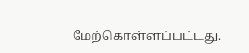மேற்கொள்ளப்பட்டது.